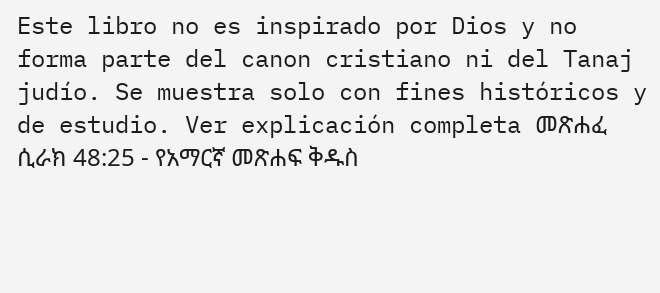Este libro no es inspirado por Dios y no forma parte del canon cristiano ni del Tanaj judío. Se muestra solo con fines históricos y de estudio. Ver explicación completa መጽሐፈ ሲራክ 48:25 - የአማርኛ መጽሐፍ ቅዱስ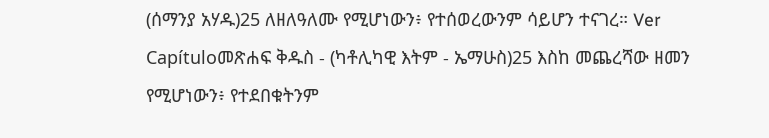(ሰማንያ አሃዱ)25 ለዘለዓለሙ የሚሆነውን፥ የተሰወረውንም ሳይሆን ተናገረ። Ver Capítuloመጽሐፍ ቅዱስ - (ካቶሊካዊ እትም - ኤማሁስ)25 እስከ መጨረሻው ዘመን የሚሆነውን፥ የተደበቁትንም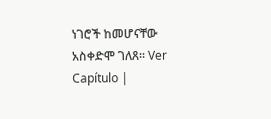ነገሮች ከመሆናቸው አስቀድሞ ገለጸ። Ver Capítulo |